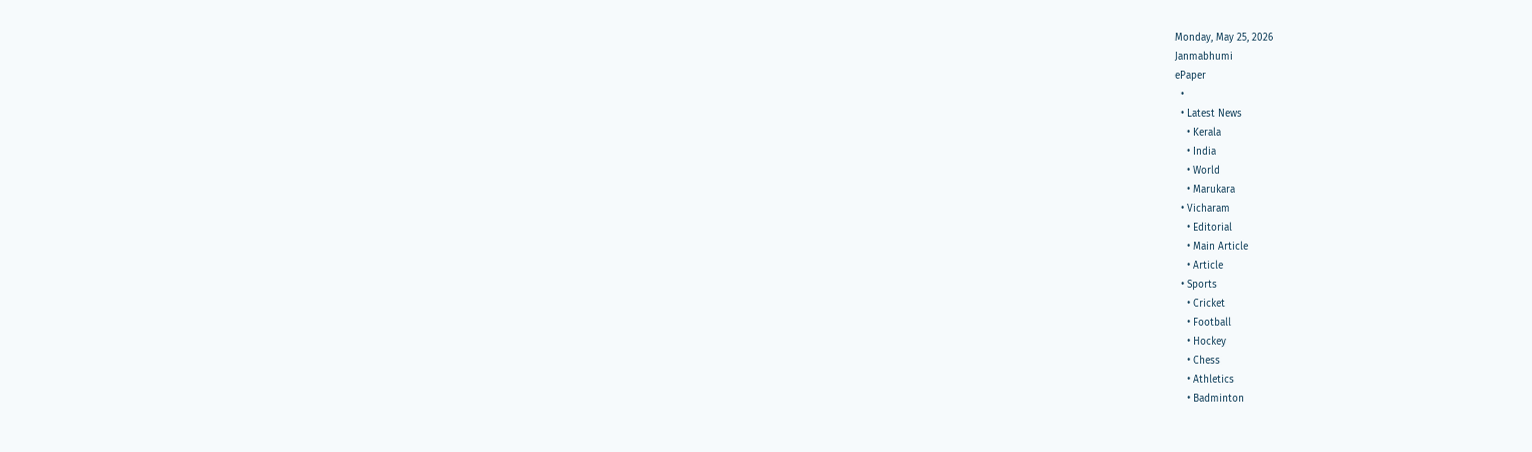Monday, May 25, 2026
Janmabhumi
ePaper
  •
  • Latest News
    • Kerala
    • India
    • World
    • Marukara
  • Vicharam
    • Editorial
    • Main Article
    • Article
  • Sports
    • Cricket
    • Football
    • Hockey
    • Chess
    • Athletics
    • Badminton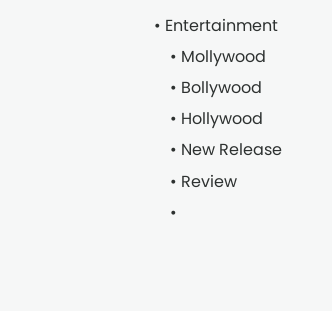• Entertainment
    • Mollywood
    • Bollywood
    • Hollywood
    • New Release
    • Review
    •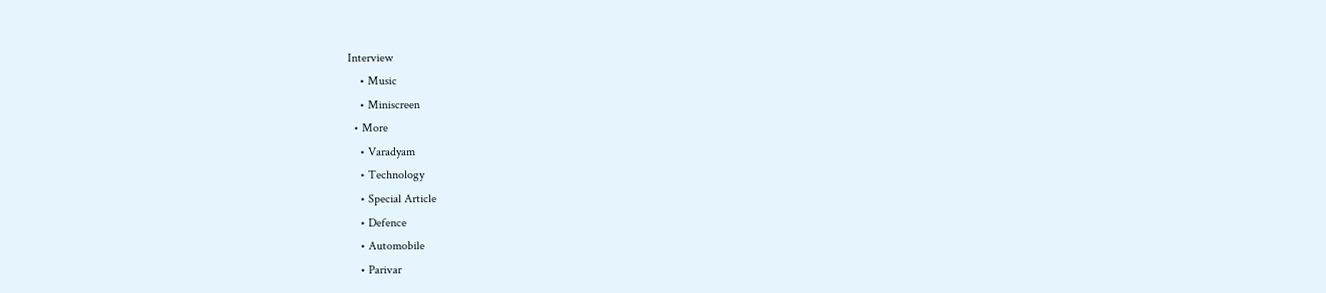Interview
    • Music
    • Miniscreen
  • More
    • Varadyam
    • Technology
    • Special Article
    • Defence
    • Automobile
    • Parivar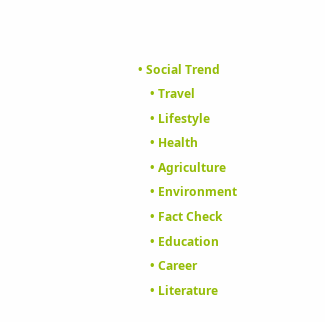• Social Trend
    • Travel
    • Lifestyle
    • Health
    • Agriculture
    • Environment
    • Fact Check
    • Education
    • Career
    • Literature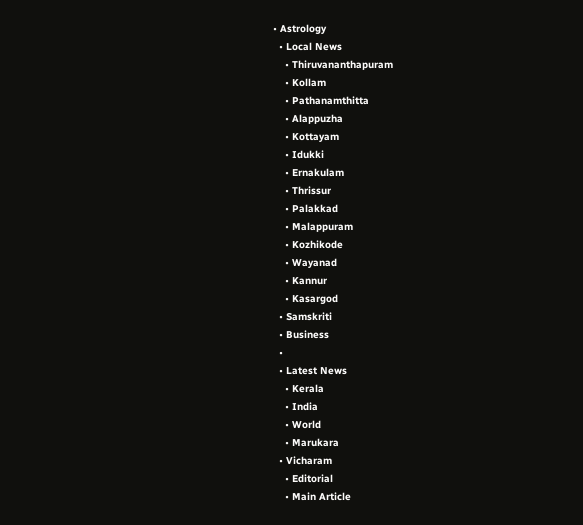• Astrology
  • Local News
    • Thiruvananthapuram
    • Kollam
    • Pathanamthitta
    • Alappuzha
    • Kottayam
    • Idukki
    • Ernakulam
    • Thrissur
    • Palakkad
    • Malappuram
    • Kozhikode
    • Wayanad
    • Kannur
    • Kasargod
  • Samskriti
  • Business
  •
  • Latest News
    • Kerala
    • India
    • World
    • Marukara
  • Vicharam
    • Editorial
    • Main Article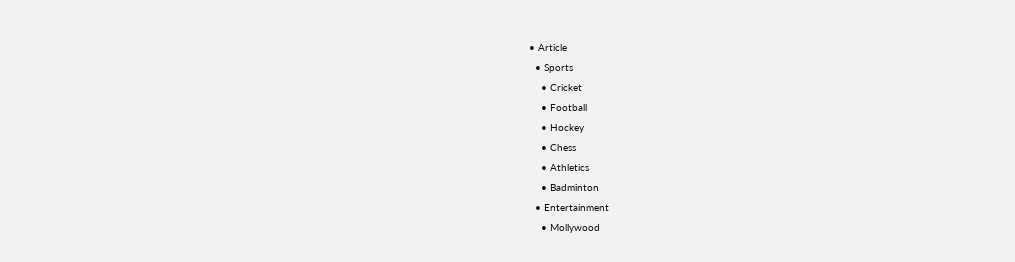• Article
  • Sports
    • Cricket
    • Football
    • Hockey
    • Chess
    • Athletics
    • Badminton
  • Entertainment
    • Mollywood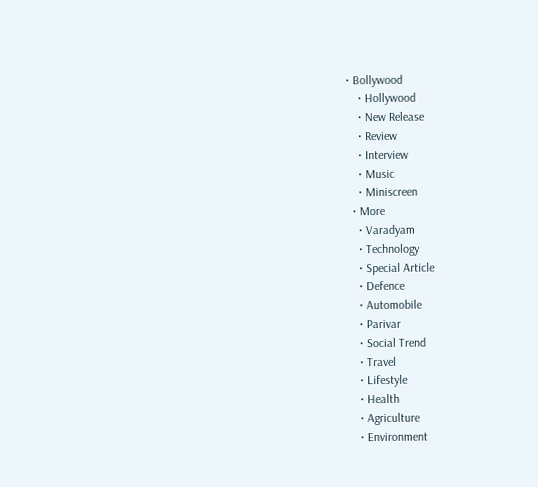• Bollywood
    • Hollywood
    • New Release
    • Review
    • Interview
    • Music
    • Miniscreen
  • More
    • Varadyam
    • Technology
    • Special Article
    • Defence
    • Automobile
    • Parivar
    • Social Trend
    • Travel
    • Lifestyle
    • Health
    • Agriculture
    • Environment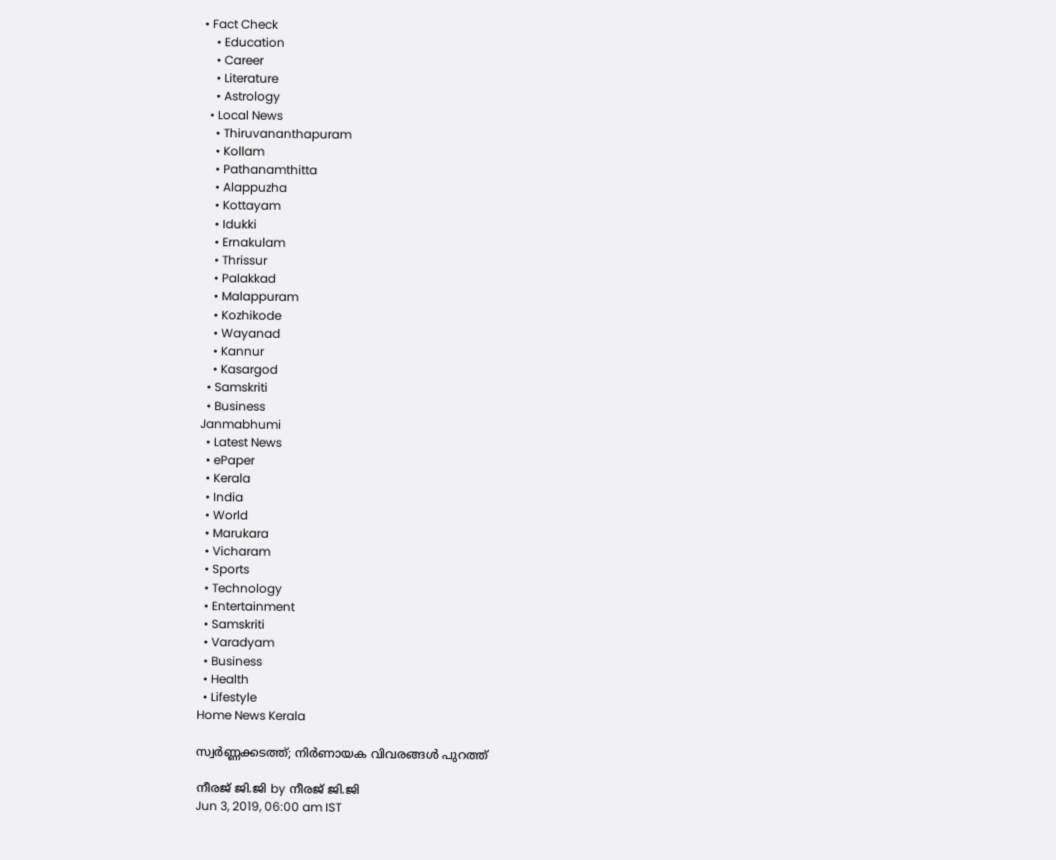• Fact Check
    • Education
    • Career
    • Literature
    • Astrology
  • Local News
    • Thiruvananthapuram
    • Kollam
    • Pathanamthitta
    • Alappuzha
    • Kottayam
    • Idukki
    • Ernakulam
    • Thrissur
    • Palakkad
    • Malappuram
    • Kozhikode
    • Wayanad
    • Kannur
    • Kasargod
  • Samskriti
  • Business
Janmabhumi
  • Latest News
  • ePaper
  • Kerala
  • India
  • World
  • Marukara
  • Vicharam
  • Sports
  • Technology
  • Entertainment
  • Samskriti
  • Varadyam
  • Business
  • Health
  • Lifestyle
Home News Kerala

സ്വര്‍ണ്ണക്കടത്ത്; നിര്‍ണായക വിവരങ്ങള്‍ പുറത്ത്

നീരജ് ജി.ജി by നീരജ് ജി.ജി
Jun 3, 2019, 06:00 am IST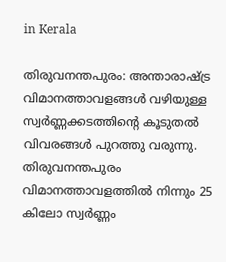in Kerala

തിരുവനന്തപുരം: അന്താരാഷ്‌ട്ര വിമാനത്താവളങ്ങള്‍ വഴിയുള്ള സ്വര്‍ണ്ണക്കടത്തിന്റെ കൂടുതല്‍ വിവരങ്ങള്‍ പുറത്തു വരുന്നു. തിരുവനന്തപുരം വിമാനത്താവളത്തില്‍ നിന്നും 25 കിലോ സ്വര്‍ണ്ണം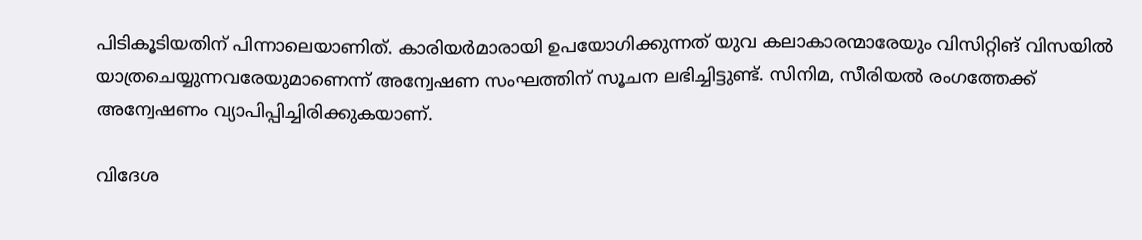പിടികൂടിയതിന് പിന്നാലെയാണിത്. കാരിയര്‍മാരായി ഉപയോഗിക്കുന്നത് യുവ കലാകാരന്മാരേയും വിസിറ്റിങ് വിസയില്‍ യാത്രചെയ്യുന്നവരേയുമാണെന്ന് അന്വേഷണ സംഘത്തിന് സൂചന ലഭിച്ചിട്ടുണ്ട്. സിനിമ, സീരിയല്‍ രംഗത്തേക്ക് അന്വേഷണം വ്യാപിപ്പിച്ചിരിക്കുകയാണ്.

വിദേശ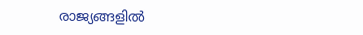രാജ്യങ്ങളില്‍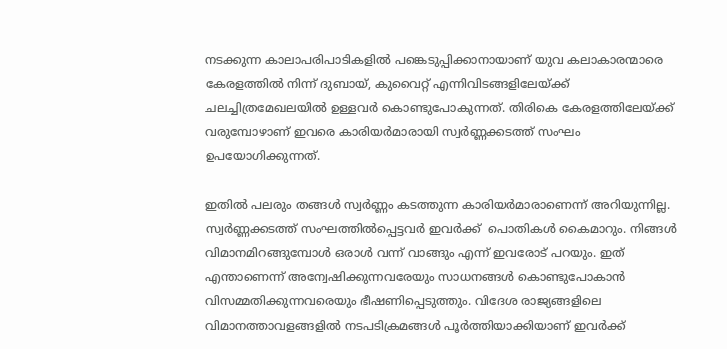നടക്കുന്ന കാലാപരിപാടികളില്‍ പങ്കെടുപ്പിക്കാനായാണ് യുവ കലാകാരന്മാരെ കേരളത്തില്‍ നിന്ന് ദുബായ്, കുവൈറ്റ് എന്നിവിടങ്ങളിലേയ്‌ക്ക് ചലച്ചിത്രമേഖലയില്‍ ഉള്ളവര്‍ കൊണ്ടുപോകുന്നത്. തിരികെ കേരളത്തിലേയ്‌ക്ക് വരുമ്പോഴാണ് ഇവരെ കാരിയര്‍മാരായി സ്വര്‍ണ്ണക്കടത്ത് സംഘം ഉപയോഗിക്കുന്നത്.

ഇതില്‍ പലരും തങ്ങള്‍ സ്വര്‍ണ്ണം കടത്തുന്ന കാരിയര്‍മാരാണെന്ന് അറിയുന്നില്ല. സ്വര്‍ണ്ണക്കടത്ത് സംഘത്തില്‍പ്പെട്ടവര്‍ ഇവര്‍ക്ക്  പൊതികള്‍ കൈമാറും. നിങ്ങള്‍ വിമാനമിറങ്ങുമ്പോള്‍ ഒരാള്‍ വന്ന് വാങ്ങും എന്ന് ഇവരോട് പറയും. ഇത് എന്താണെന്ന് അന്വേഷിക്കുന്നവരേയും സാധനങ്ങള്‍ കൊണ്ടുപോകാന്‍ വിസമ്മതിക്കുന്നവരെയും ഭീഷണിപ്പെടുത്തും. വിദേശ രാജ്യങ്ങളിലെ വിമാനത്താവളങ്ങളില്‍ നടപടിക്രമങ്ങള്‍ പൂര്‍ത്തിയാക്കിയാണ് ഇവര്‍ക്ക്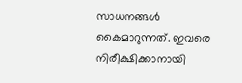സാധനങ്ങള്‍ കൈമാറുന്നത്. ഇവരെ നിരീക്ഷിക്കാനായി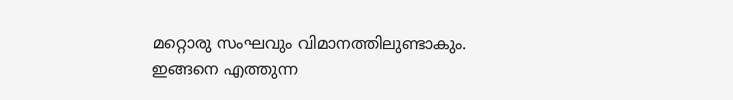മറ്റൊരു സംഘവും വിമാനത്തിലുണ്ടാകും. ഇങ്ങനെ എത്തുന്ന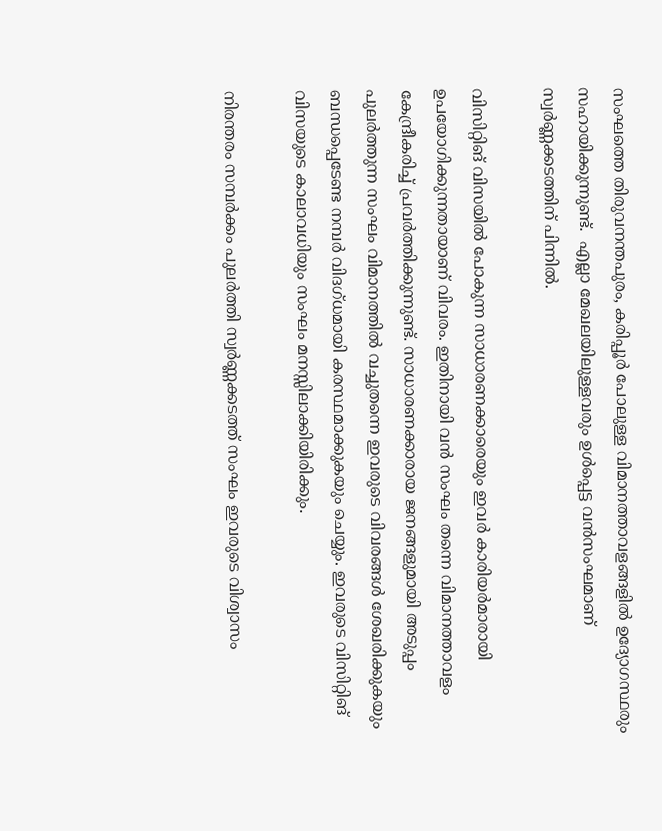സംഘത്തെ തിരുവനന്തപുരം, കരിപ്പൂര്‍ പോലുള്ള വിമാനത്താവളങ്ങളില്‍ ഉദ്യോഗസ്ഥരും സഹായിക്കുന്നുണ്ട്.  എല്ലാ മേഖലയിലുള്ളവരും ഉള്‍പ്പെട്ട വന്‍സംഘമാണ് സ്വര്‍ണ്ണക്കടത്തിന് പിന്നില്‍.

വിസിറ്റിങ് വിസയില്‍ പോകുന്ന സാധാരണക്കാരെയും ഇവര്‍ കാരിയര്‍മാരായി ഉപയോഗിക്കുന്നതായാണ് വിവരം. ഇതിനായി വന്‍ സംഘം തന്നെ വിമാനത്താവളം കേന്ദ്രീകരിച്ച് പ്രവര്‍ത്തിക്കുന്നുണ്ട്. സാധാരണക്കാരായ ജനങ്ങളുമായി അടുപ്പം പുലര്‍ത്തുന്ന സംഘം വിമാനത്തില്‍ വച്ചുതന്നെ ഇവരുടെ വിവരങ്ങള്‍ ശേഖരിക്കുകയും ബന്ധപ്പെടേണ്ട നമ്പര്‍ വിദഗ്ധമായി കരസ്ഥമാക്കുകയും ചെയ്യും. ഇവരുടെ വിസിറ്റിങ് വിസയുടെ കാലാവധിയും സംഘം മനസ്സിലാക്കിയിരിക്കും.

നിരന്തരം സമ്പര്‍ക്കം പുലര്‍ത്തി സ്വര്‍ണ്ണക്കടത്ത് സംഘം ഇവരുടെ വിശ്വാസം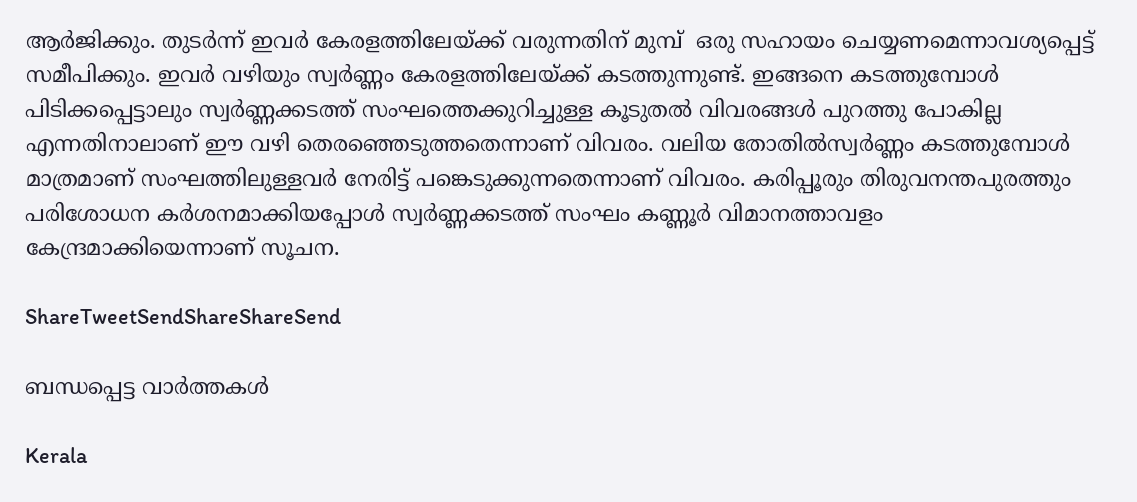ആര്‍ജിക്കും. തുടര്‍ന്ന് ഇവര്‍ കേരളത്തിലേയ്‌ക്ക് വരുന്നതിന് മുമ്പ്  ഒരു സഹായം ചെയ്യണമെന്നാവശ്യപ്പെട്ട്  സമീപിക്കും. ഇവര്‍ വഴിയും സ്വര്‍ണ്ണം കേരളത്തിലേയ്‌ക്ക് കടത്തുന്നുണ്ട്. ഇങ്ങനെ കടത്തുമ്പോള്‍ പിടിക്കപ്പെട്ടാലും സ്വര്‍ണ്ണക്കടത്ത് സംഘത്തെക്കുറിച്ചുള്ള കൂടുതല്‍ വിവരങ്ങള്‍ പുറത്തു പോകില്ല എന്നതിനാലാണ് ഈ വഴി തെരഞ്ഞെടുത്തതെന്നാണ് വിവരം. വലിയ തോതില്‍സ്വര്‍ണ്ണം കടത്തുമ്പോള്‍ മാത്രമാണ് സംഘത്തിലുള്ളവര്‍ നേരിട്ട് പങ്കെടുക്കുന്നതെന്നാണ് വിവരം. കരിപ്പൂരും തിരുവനന്തപുരത്തും പരിശോധന കര്‍ശനമാക്കിയപ്പോള്‍ സ്വര്‍ണ്ണക്കടത്ത് സംഘം കണ്ണൂര്‍ വിമാനത്താവളം കേന്ദ്രമാക്കിയെന്നാണ് സൂചന.

ShareTweetSendShareShareSend

ബന്ധപ്പെട്ട വാര്‍ത്തകള്‍

Kerala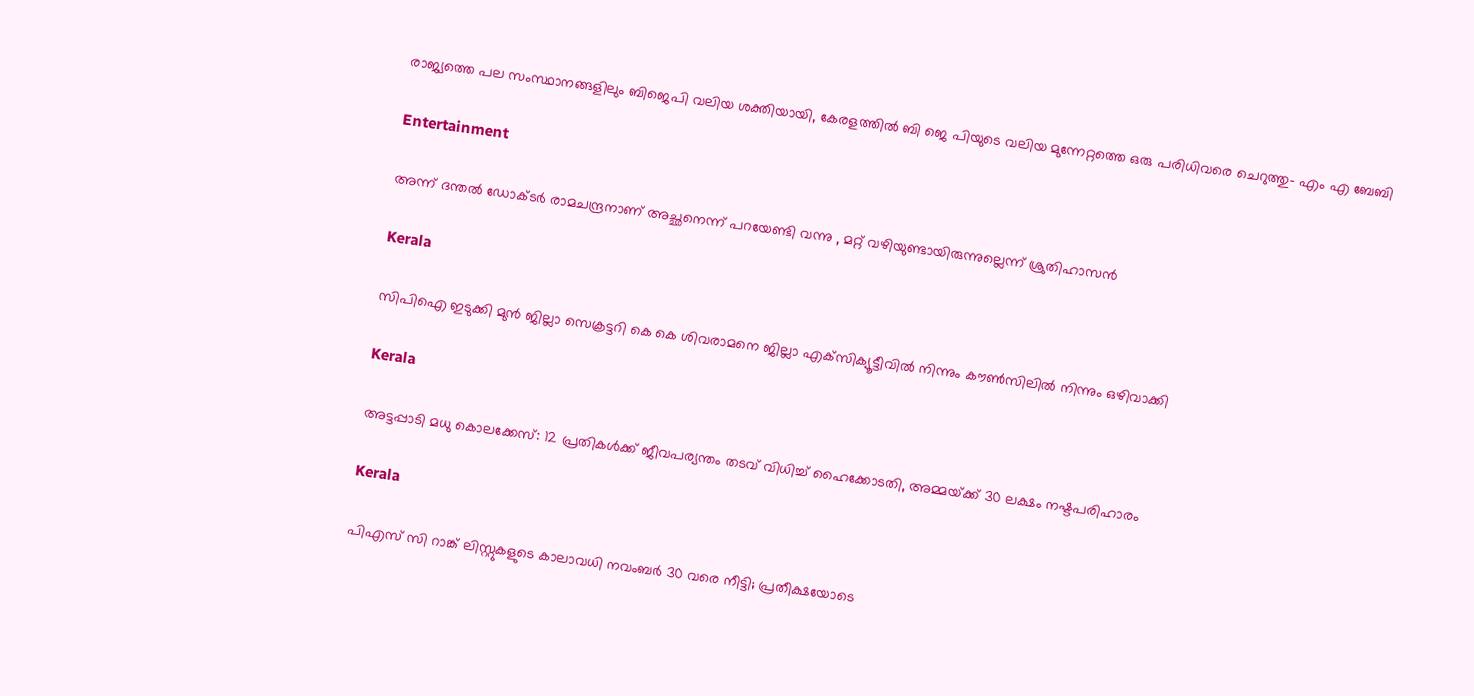രാജ്യത്തെ പല സംസ്ഥാനങ്ങളിലും ബിജെപി വലിയ ശക്തിയായി, കേരളത്തില്‍ ബി ജെ പിയുടെ വലിയ മുന്നേറ്റത്തെ ഒരു പരിധിവരെ ചെറുത്തു- എം എ ബേബി

Entertainment

അന്ന് ദന്തൽ ഡോക്ടർ രാമചന്ദ്രനാണ് അച്ഛനെന്ന് പറയേണ്ടി വന്നു , മറ്റ് വഴിയുണ്ടായിരുന്നുല്ലെന്ന് ശ്രുതിഹാസൻ

Kerala

സിപിഐ ഇടുക്കി മുന്‍ ജില്ലാ സെക്രട്ടറി കെ കെ ശിവരാമനെ ജില്ലാ എക്‌സിക്യൂട്ടീവില്‍ നിന്നും കൗണ്‍സിലില്‍ നിന്നും ഒഴിവാക്കി

Kerala

അട്ടപ്പാടി മധു കൊലക്കേസ്: 12 പ്രതികള്‍ക്ക് ജീവപര്യന്തം തടവ് വിധിച്ച് ഹൈക്കോടതി, അമ്മയ്‌ക്ക് 30 ലക്ഷം നഷ്ടപരിഹാരം

Kerala

പിഎസ് സി റാങ്ക് ലിസ്റ്റുകളുടെ കാലാവധി നവംബർ 30 വരെ നീട്ടി; പ്രതീക്ഷയോടെ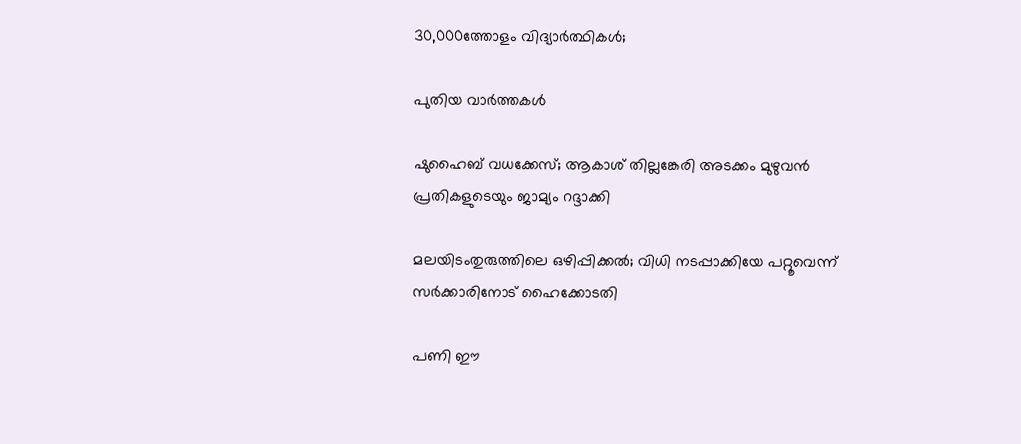30,000ത്തോളം വിദ്യാര്‍ത്ഥികള്‍;

പുതിയ വാര്‍ത്തകള്‍

ഷുഹൈബ് വധക്കേസ്; ആകാശ് തില്ലങ്കേരി അടക്കം മുഴുവൻ പ്രതികളുടെയും ജാമ്യം റദ്ദാക്കി

മലയിടംതുരുത്തിലെ ഒഴിപ്പിക്കൽ; വിധി നടപ്പാക്കിയേ പറ്റൂവെന്ന് സർക്കാരിനോട് ഹൈക്കോടതി

പണി ഈ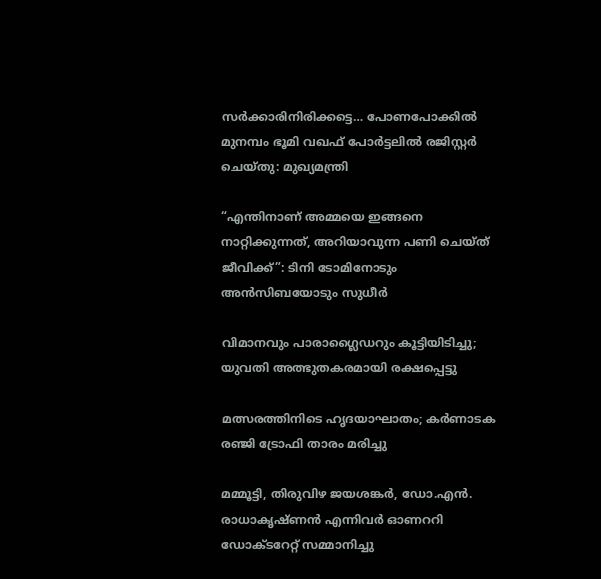സര്‍ക്കാരിനിരിക്കട്ടെ… പോണപോക്കില്‍ മുനമ്പം ഭൂമി വഖഫ് പോര്‍ട്ടലില്‍ രജിസ്റ്റര്‍ ചെയ്തു: മുഖ്യമന്ത്രി

“എന്തിനാണ് അമ്മയെ ഇങ്ങനെ നാറ്റിക്കുന്നത്, അറിയാവുന്ന പണി ചെയ്ത് ജീവിക്ക്”: ടിനി ടോമിനോടും അൻസിബയോടും സുധീർ

വിമാനവും പാരാഗ്ലൈഡറും കൂട്ടിയിടിച്ചു; യുവതി അത്ഭുതകരമായി രക്ഷപ്പെട്ടു

മത്സരത്തിനിടെ ഹൃദയാഘാതം; കർണാടക രഞ്ജി ട്രോഫി താരം മരിച്ചു

മമ്മൂട്ടി, തിരുവിഴ ജയശങ്കര്‍, ഡോ.എന്‍. രാധാകൃഷ്ണന്‍ എന്നിവര്‍ ഓണററി ഡോക്ടറേറ്റ് സമ്മാനിച്ചു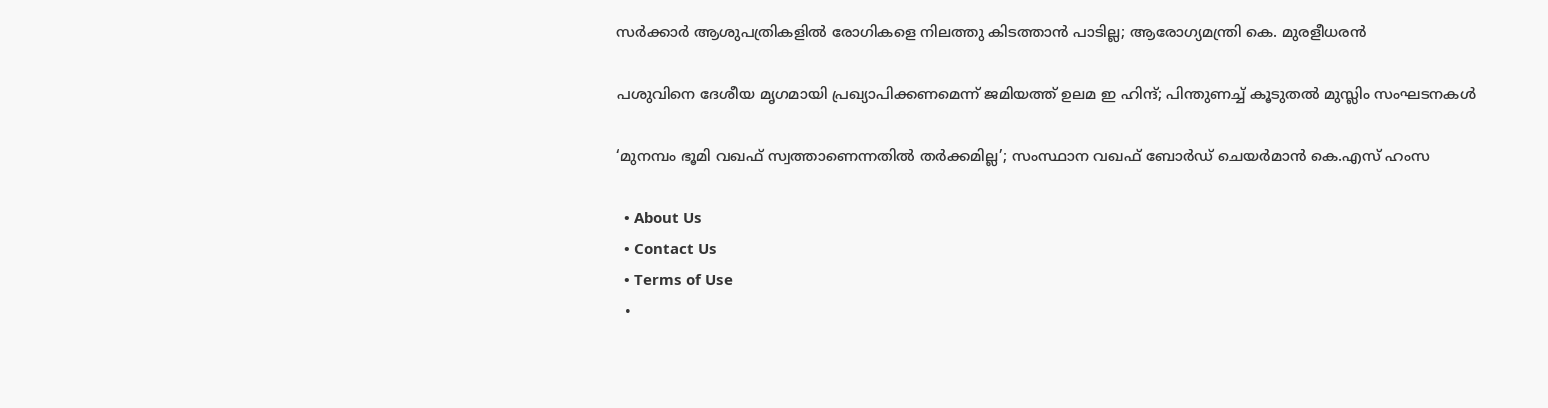സർക്കാർ ആശുപത്രികളിൽ രോഗികളെ നിലത്തു കിടത്താൻ പാടില്ല; ആരോഗ്യമന്ത്രി കെ. മുരളീധരൻ

പശുവിനെ ദേശീയ മൃഗമായി പ്രഖ്യാപിക്കണമെന്ന്‌ ജമിയത്ത് ഉലമ ഇ ഹിന്ദ്; പിന്തുണച്ച് കൂടുതല്‍ മുസ്ലിം സംഘടനകള്‍

‘മുനമ്പം ഭൂമി വഖഫ് സ്വത്താണെന്നതിൽ തർക്കമില്ല’; സംസ്ഥാന വഖഫ് ബോർഡ് ചെയർമാൻ കെ.എസ് ഹംസ

  • About Us
  • Contact Us
  • Terms of Use
  •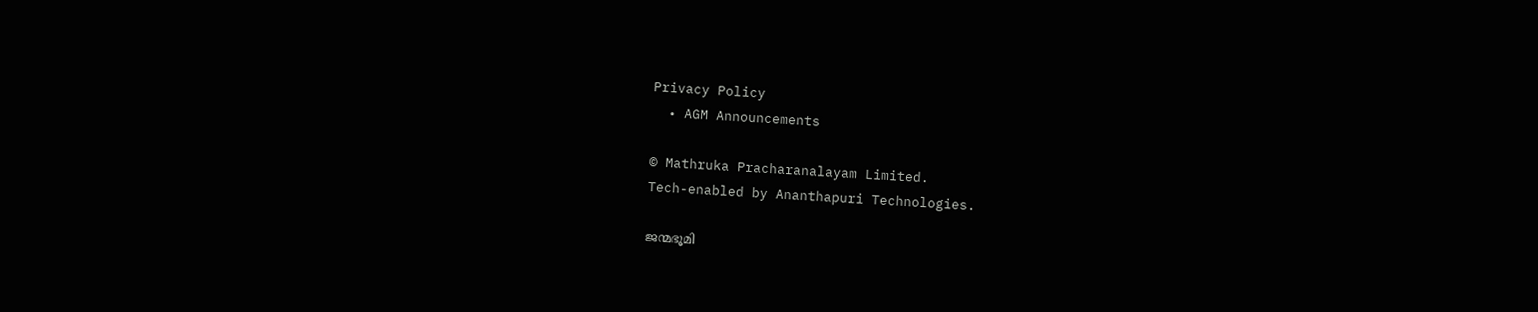Privacy Policy
  • AGM Announcements

© Mathruka Pracharanalayam Limited.
Tech-enabled by Ananthapuri Technologies.

ജന്മഭൂമി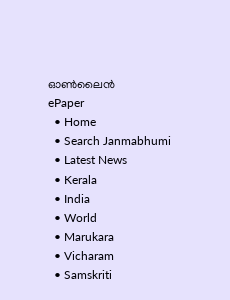ഓണ്‍ലൈന്‍
ePaper
  • Home
  • Search Janmabhumi
  • Latest News
  • Kerala
  • India
  • World
  • Marukara
  • Vicharam
  • Samskriti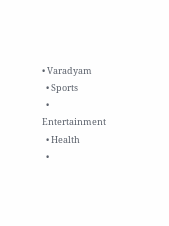• Varadyam
  • Sports
  • Entertainment
  • Health
  •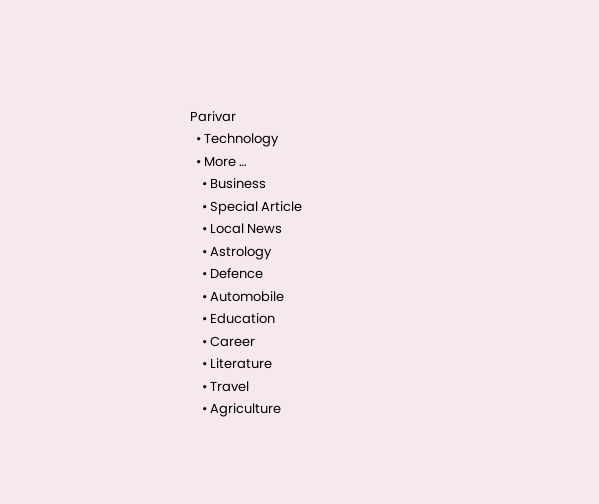Parivar
  • Technology
  • More …
    • Business
    • Special Article
    • Local News
    • Astrology
    • Defence
    • Automobile
    • Education
    • Career
    • Literature
    • Travel
    • Agriculture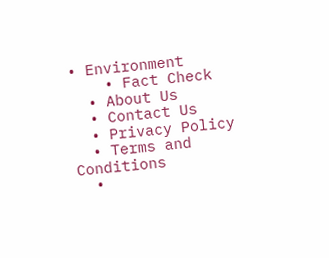• Environment
    • Fact Check
  • About Us
  • Contact Us
  • Privacy Policy
  • Terms and Conditions
  •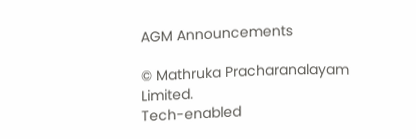AGM Announcements

© Mathruka Pracharanalayam Limited.
Tech-enabled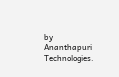by Ananthapuri Technologies.